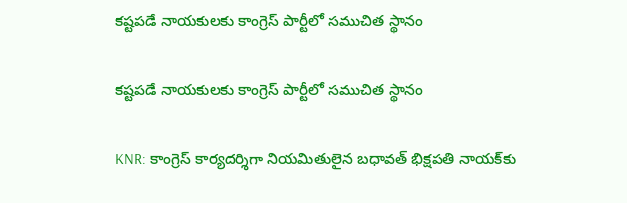కష్టపడే నాయకులకు కాంగ్రెస్ పార్టీలో సముచిత స్థానం

కష్టపడే నాయకులకు కాంగ్రెస్ పార్టీలో సముచిత స్థానం

KNR: కాంగ్రెస్ కార్యదర్శిగా నియమితులైన బధావత్ భిక్షపతి నాయక్‌‌కు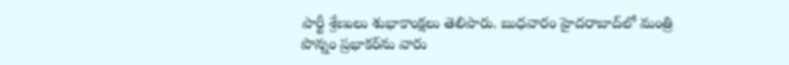పార్టీ శ్రేణులు శుభాకాంక్షలు తెలిపారు. బుధవారం హైదరాబాద్‌లో మంత్రి పొన్నం ప్రభాకర్‌ను వారు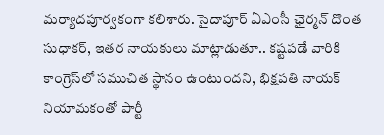మర్యాదపూర్వకంగా కలిశారు. సైదాపూర్ ఏఎంసీ ఛైర్మన్ దొంత సుధాకర్, ఇతర నాయకులు మాట్లాడుతూ.. కష్టపడే వారికి కాంగ్రెస్‌లో సముచిత స్థానం ఉంటుందని, భిక్షపతి నాయక్ నియామకంతో పార్టీ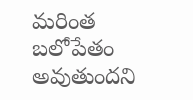మరింత బలోపేతం అవుతుందని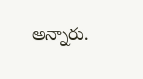అన్నారు.